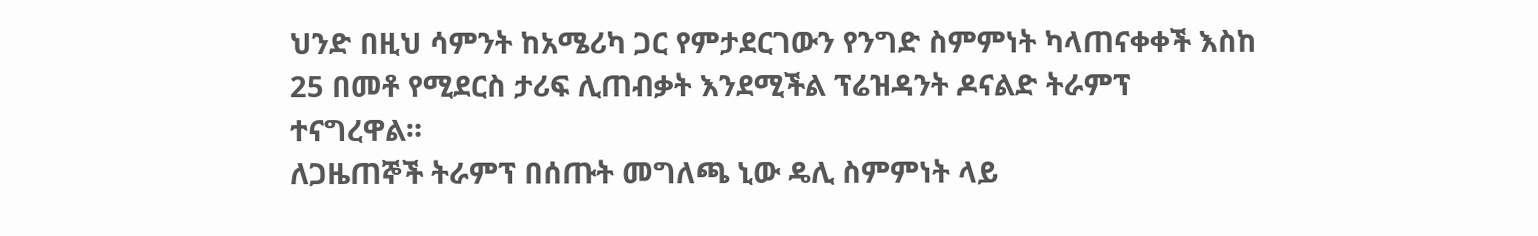ህንድ በዚህ ሳምንት ከአሜሪካ ጋር የምታደርገውን የንግድ ስምምነት ካላጠናቀቀች እስከ 25 በመቶ የሚደርስ ታሪፍ ሊጠብቃት እንደሚችል ፕሬዝዳንት ዶናልድ ትራምፕ ተናግረዋል።
ለጋዜጠኞች ትራምፕ በሰጡት መግለጫ ኒው ዴሊ ስምምነት ላይ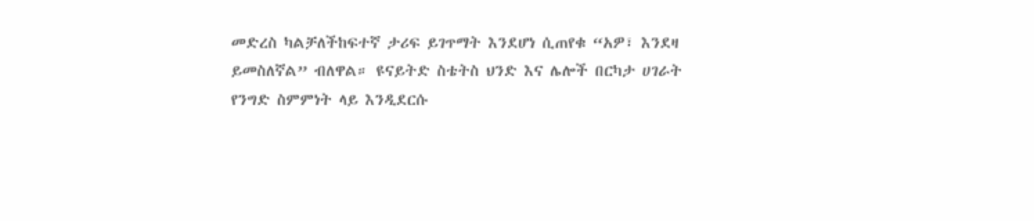መድረስ ካልቻለችከፍተኛ ታሪፍ ይገጥማት እንደሆነ ሲጠየቁ “አዎ፣ እንደዛ ይመስለኛል” ብለዋል። ዩናይትድ ስቴትስ ህንድ እና ሌሎች በርካታ ሀገራት የንግድ ስምምነት ላይ እንዲደርሱ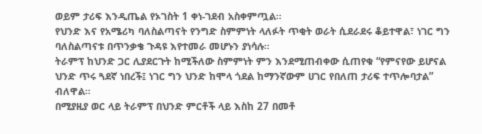ወይም ታሪፍ እንዲጤል የኦገስት 1 ቀነ-ገደብ አስቀምጧል።
የህንድ እና የአሜሪካ ባለስልጣናት የንግድ ስምምነት ላለፉት ጥቂት ወራት ሲደራደሩ ቆይተዋል፣ ነገር ግን ባለስልጣናቱ በጥንቃቄ ጉዳዩ እየተመራ መሆኑን ያነሳሉ።
ትራምፕ ከህንድ ጋር ሊያደርጉት ከሚችለው ስምምነት ምን እንደሚጠብቀው ሲጠየቁ “የምናየው ይሆናል ህንድ ጥሩ ጓደኛ ነበረች፤ ነገር ግን ህንድ ከሞላ ጎደል ከማንኛውም ሀገር የበለጠ ታሪፍ ተጥሎባታል” ብለዋል።
በሚያዚያ ወር ላይ ትራምፕ በህንድ ምርቶች ላይ እስከ 27 በመቶ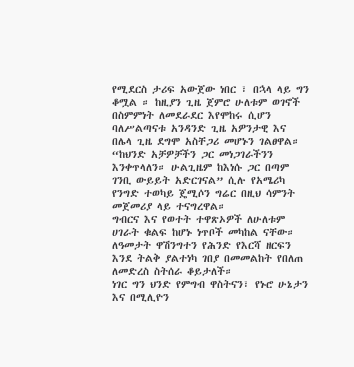የሚደርስ ታሪፍ አውጀው ነበር ፣ በኋላ ላይ ግን ቆሟል ። ከዚያን ጊዜ ጀምሮ ሁለቱም ወገኖች በስምምነት ለመደራደር እየሞከሩ ሲሆን ባለሥልጣናቱ አንዳንድ ጊዜ አዎንታዊ እና በሌላ ጊዜ ደግሞ አስቸጋሪ መሆኑን ገልፀዋል።
“ከህንድ አቻዎቻችን ጋር መነጋገራችንን እንቀጥላለን። ሁልጊዜም ከእነሱ ጋር በጣም ገንቢ ውይይት አድርገናል” ሲሉ የአሜሪካ የንግድ ተወካይ ጄሚሶን ግሬር በዚህ ሳምንት መጀመሪያ ላይ ተናግረዋል።
ግብርና እና የወተት ተዋጽኦዎች ለሁለቱም ሀገራት ቁልፍ ከሆኑ ነጥቦች መካከል ናቸው። ለዓመታት ዋሽንግተን የሕንድ የእርሻ ዘርፍን እንደ ትልቅ ያልተነካ ገበያ በመመልከት የበለጠ ለመድረስ ስትሰራ ቆይታለች።
ነገር ግን ህንድ የምግብ ዋስትናን፣ የኑሮ ሁኔታን እና በሚሊዮን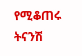የሚቆጠሩ ትናንሽ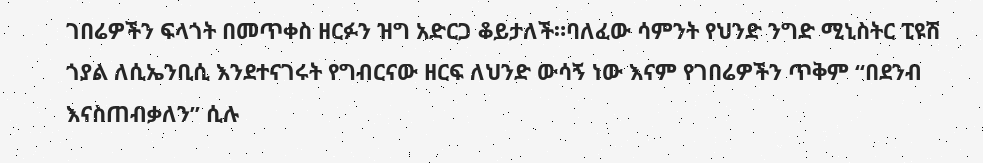ገበሬዎችን ፍላጎት በመጥቀስ ዘርፉን ዝግ አድርጋ ቆይታለች።ባለፈው ሳምንት የህንድ ንግድ ሚኒስትር ፒዩሽ ጎያል ለሲኤንቢሲ እንደተናገሩት የግብርናው ዘርፍ ለህንድ ውሳኝ ነው እናም የገበሬዎችን ጥቅም “በደንብ እናስጠብቃለን” ሲሉ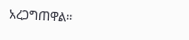አረጋግጠዋል።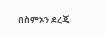በስምኦን ደረጄ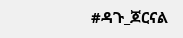#ዳጉ_ጆርናል